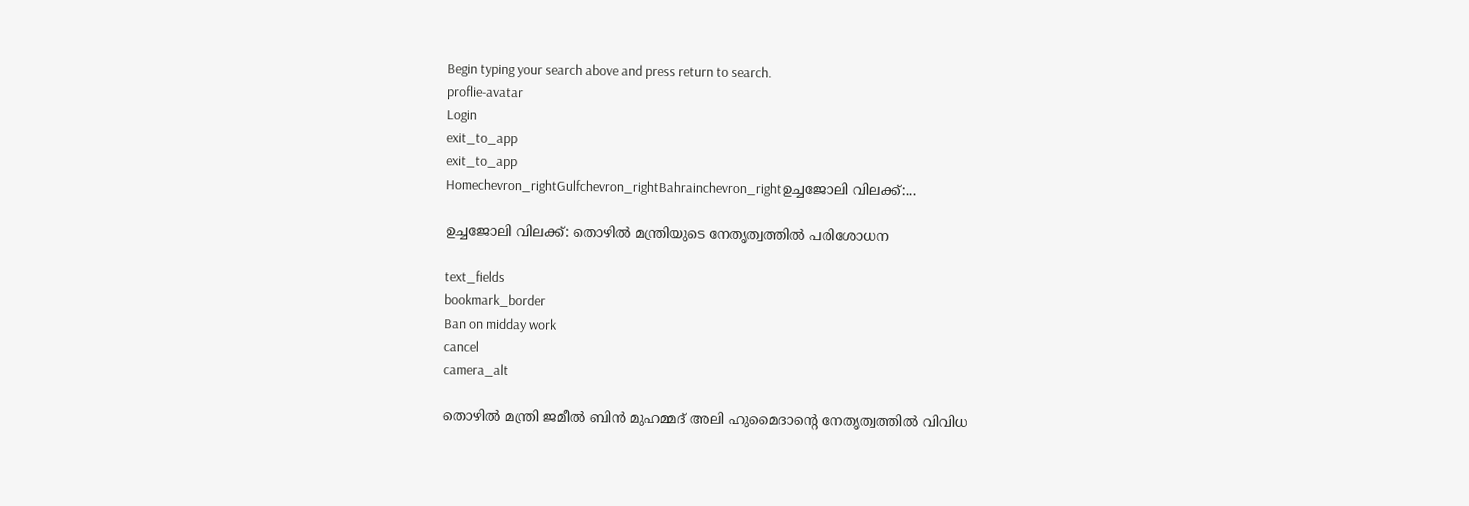Begin typing your search above and press return to search.
proflie-avatar
Login
exit_to_app
exit_to_app
Homechevron_rightGulfchevron_rightBahrainchevron_rightഉച്ചജോലി വിലക്ക്:...

ഉച്ചജോലി വിലക്ക്: തൊഴിൽ മന്ത്രിയുടെ നേതൃത്വത്തിൽ പരിശോധന

text_fields
bookmark_border
Ban on midday work
cancel
camera_alt

തൊഴിൽ മന്ത്രി ജമീൽ ബിൻ മുഹമ്മദ് അലി ഹുമൈദാന്റെ നേതൃത്വത്തിൽ വിവിധ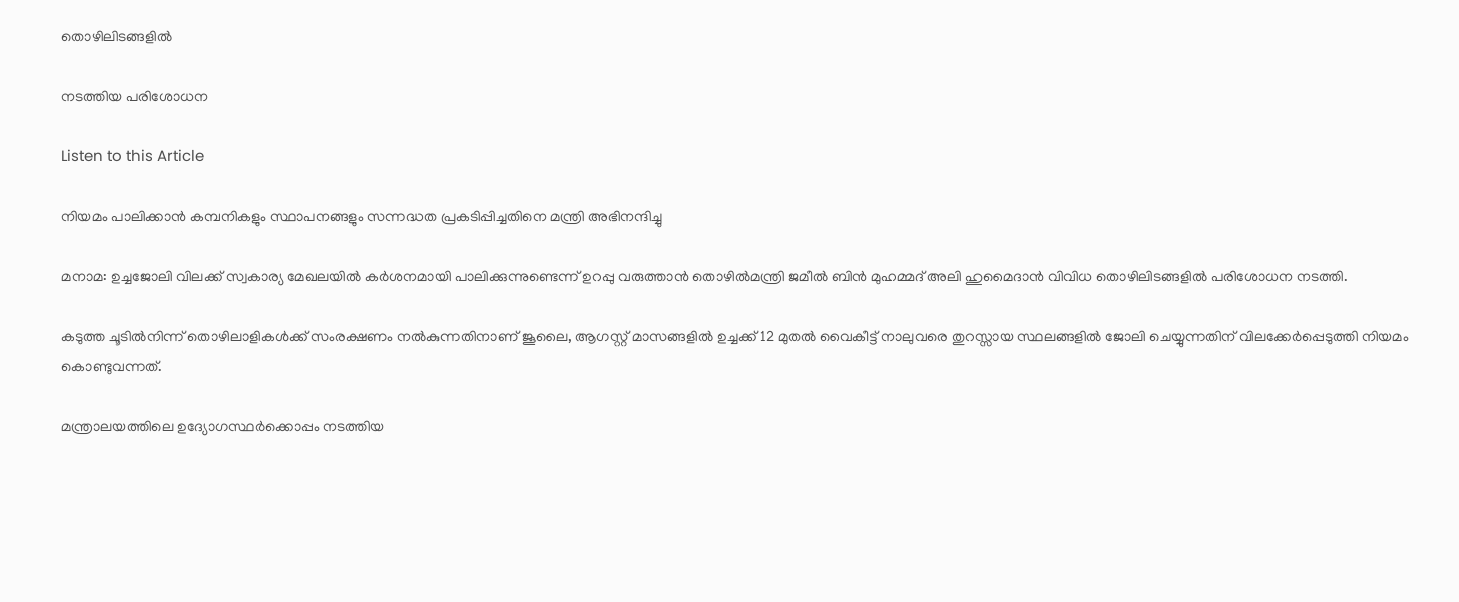തൊഴിലിടങ്ങളിൽ

നടത്തിയ പരിശോധന

Listen to this Article

നിയമം പാലിക്കാൻ കമ്പനികളും സ്ഥാപനങ്ങളും സന്നദ്ധത പ്രകടിപ്പിച്ചതിനെ മന്ത്രി അഭിനന്ദിച്ചു

മനാമ: ഉച്ചജോലി വിലക്ക് സ്വകാര്യ മേഖലയിൽ കർശനമായി പാലിക്കുന്നുണ്ടെന്ന് ഉറപ്പു വരുത്താൻ തൊഴിൽമന്ത്രി ജമീൽ ബിൻ മുഹമ്മദ് അലി ഹുമൈദാൻ വിവിധ തൊഴിലിടങ്ങളിൽ പരിശോധന നടത്തി.

കടുത്ത ചൂടിൽനിന്ന് തൊഴിലാളികൾക്ക് സംരക്ഷണം നൽകുന്നതിനാണ് ജൂലൈ, ആഗസ്റ്റ് മാസങ്ങളിൽ ഉച്ചക്ക് 12 മുതൽ വൈകീട്ട് നാലുവരെ തുറസ്സായ സ്ഥലങ്ങളിൽ ജോലി ചെയ്യുന്നതിന് വിലക്കേർപ്പെടുത്തി നിയമം കൊണ്ടുവന്നത്.

മന്ത്രാലയത്തിലെ ഉദ്യോഗസ്ഥർക്കൊപ്പം നടത്തിയ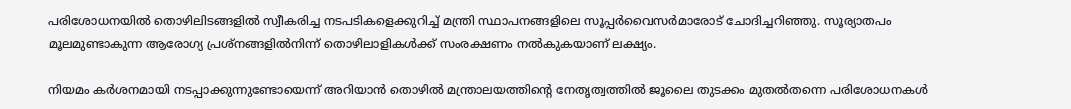പരിശോധനയിൽ തൊഴിലിടങ്ങളിൽ സ്വീകരിച്ച നടപടികളെക്കുറിച്ച് മന്ത്രി സ്ഥാപനങ്ങളിലെ സൂപ്പർവൈസർമാരോട് ചോദിച്ചറിഞ്ഞു. സൂര്യാതപം മൂലമുണ്ടാകുന്ന ആരോഗ്യ പ്രശ്നങ്ങളിൽനിന്ന് തൊഴിലാളികൾക്ക് സംരക്ഷണം നൽകുകയാണ് ലക്ഷ്യം.

നിയമം കർശനമായി നടപ്പാക്കുന്നുണ്ടോയെന്ന് അറിയാൻ തൊഴിൽ മന്ത്രാലയത്തിന്റെ നേതൃത്വത്തിൽ ജൂലൈ തുടക്കം മുതൽതന്നെ പരിശോധനകൾ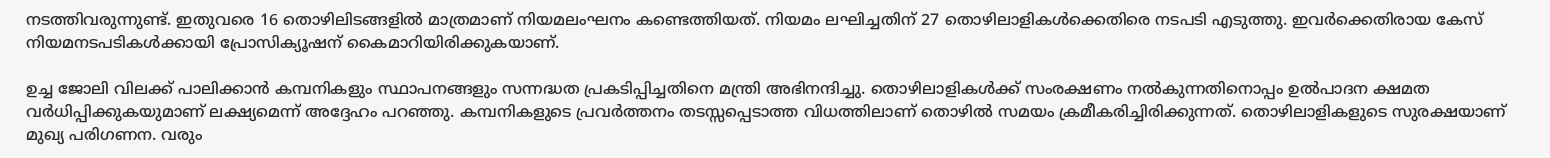നടത്തിവരുന്നുണ്ട്. ഇതുവരെ 16 തൊഴിലിടങ്ങളിൽ മാത്രമാണ് നിയമലംഘനം കണ്ടെത്തിയത്. നിയമം ലഘിച്ചതിന് 27 തൊഴിലാളികൾക്കെതിരെ നടപടി എടുത്തു. ഇവർക്കെതിരായ കേസ് നിയമനടപടികൾക്കായി പ്രോസിക്യൂഷന് കൈമാറിയിരിക്കുകയാണ്.

ഉച്ച ജോലി വിലക്ക് പാലിക്കാൻ കമ്പനികളും സ്ഥാപനങ്ങളും സന്നദ്ധത പ്രകടിപ്പിച്ചതിനെ മന്ത്രി അഭിനന്ദിച്ചു. തൊഴിലാളികൾക്ക് സംരക്ഷണം നൽകുന്നതിനൊപ്പം ഉൽപാദന ക്ഷമത വർധിപ്പിക്കുകയുമാണ് ലക്ഷ്യമെന്ന് അദ്ദേഹം പറഞ്ഞു. കമ്പനികളുടെ പ്രവർത്തനം തടസ്സപ്പെടാത്ത വിധത്തിലാണ് തൊഴിൽ സമയം ക്രമീകരിച്ചിരിക്കുന്നത്. തൊഴിലാളികളുടെ സുരക്ഷയാണ് മുഖ്യ പരിഗണന. വരും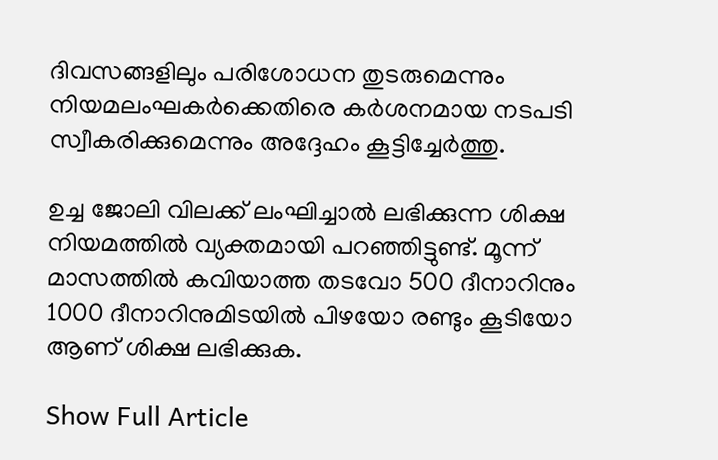ദിവസങ്ങളിലും പരിശോധന തുടരുമെന്നും നിയമലംഘകർക്കെതിരെ കർശനമായ നടപടി സ്വീകരിക്കുമെന്നും അദ്ദേഹം കൂട്ടിച്ചേർത്തു.

ഉച്ച ജോലി വിലക്ക് ലംഘിച്ചാൽ ലഭിക്കുന്ന ശിക്ഷ നിയമത്തിൽ വ്യക്തമായി പറഞ്ഞിട്ടുണ്ട്. മൂന്ന് മാസത്തിൽ കവിയാത്ത തടവോ 500 ദീനാറിനും 1000 ദീനാറിനുമിടയിൽ പിഴയോ രണ്ടും കൂടിയോ ആണ് ശിക്ഷ ലഭിക്കുക.

Show Full Article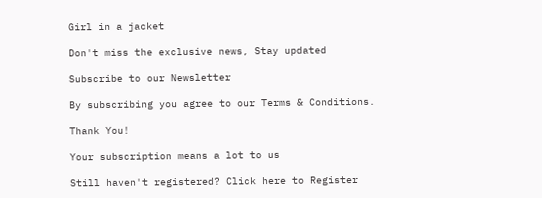Girl in a jacket

Don't miss the exclusive news, Stay updated

Subscribe to our Newsletter

By subscribing you agree to our Terms & Conditions.

Thank You!

Your subscription means a lot to us

Still haven't registered? Click here to Register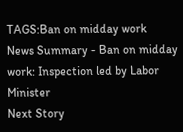TAGS:Ban on midday work
News Summary - Ban on midday work: Inspection led by Labor Minister
Next Story